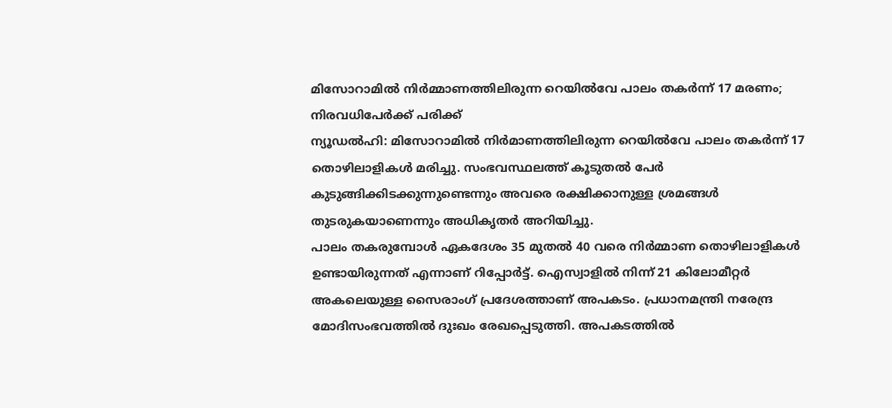മിസോറാമിൽ നിർമ്മാണത്തിലിരുന്ന റെയിൽവേ പാലം തകർന്ന് 17 മരണം; നിരവധിപേർക്ക് പരിക്ക്
ന്യൂഡൽഹി: മിസോറാമിൽ നിർമാണത്തിലിരുന്ന റെയിൽവേ പാലം തകർന്ന് 17 തൊഴിലാളികൾ മരിച്ചു. സംഭവസ്ഥലത്ത് കൂടുതൽ പേർ കുടുങ്ങിക്കിടക്കുന്നുണ്ടെന്നും അവരെ രക്ഷിക്കാനുള്ള ശ്രമങ്ങൾ തുടരുകയാണെന്നും അധികൃതർ അറിയിച്ചു.
പാലം തകരുമ്പോൾ ഏകദേശം 35 മുതൽ 40 വരെ നിർമ്മാണ തൊഴിലാളികൾ ഉണ്ടായിരുന്നത് എന്നാണ് റിപ്പോർട്ട്. ഐസ്വാളിൽ നിന്ന് 21 കിലോമീറ്റർ അകലെയുള്ള സൈരാംഗ് പ്രദേശത്താണ് അപകടം. പ്രധാനമന്ത്രി നരേന്ദ്ര മോദിസംഭവത്തിൽ ദുഃഖം രേഖപ്പെടുത്തി. അപകടത്തിൽ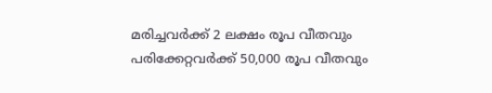മരിച്ചവർക്ക് 2 ലക്ഷം രൂപ വീതവും പരിക്കേറ്റവർക്ക് 50,000 രൂപ വീതവും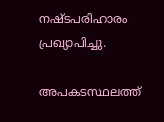നഷ്ടപരിഹാരം പ്രഖ്യാപിച്ചു.

അപകടസ്ഥലത്ത്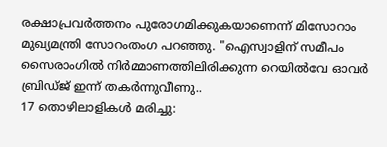രക്ഷാപ്രവർത്തനം പുരോഗമിക്കുകയാണെന്ന് മിസോറാം മുഖ്യമന്ത്രി സോറംതംഗ പറഞ്ഞു. "ഐസ്വാളിന് സമീപം സൈരാംഗിൽ നിർമ്മാണത്തിലിരിക്കുന്ന റെയിൽവേ ഓവർ ബ്രിഡ്ജ് ഇന്ന് തകർന്നുവീണു..
17 തൊഴിലാളികൾ മരിച്ചു: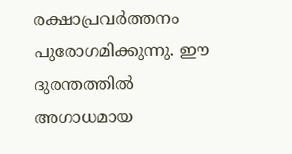രക്ഷാപ്രവർത്തനം പുരോഗമിക്കുന്നു. ഈ ദുരന്തത്തിൽ അഗാധമായ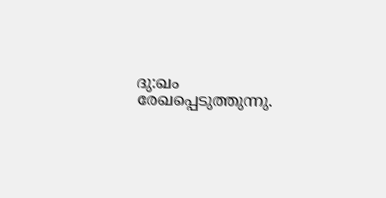ദു:ഖം രേഖപ്പെടുത്തുന്നു.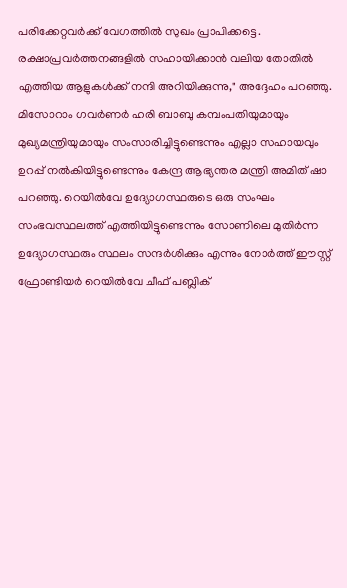പരിക്കേറ്റവർക്ക് വേഗത്തിൽ സുഖം പ്രാപിക്കട്ടെ. രക്ഷാപ്രവർത്തനങ്ങളിൽ സഹായിക്കാൻ വലിയ തോതിൽ എത്തിയ ആളുകൾക്ക് നന്ദി അറിയിക്കുന്നു," അദ്ദേഹം പറഞ്ഞു.
മിസോറാം ഗവർണർ ഹരി ബാബു കമ്പംപതിയുമായും മുഖ്യമന്ത്രിയുമായും സംസാരിച്ചിട്ടുണ്ടെന്നും എല്ലാ സഹായവും ഉറപ്പ് നൽകിയിട്ടുണ്ടെന്നും കേന്ദ്ര ആഭ്യന്തര മന്ത്രി അമിത് ഷാ പറഞ്ഞു. റെയിൽവേ ഉദ്യോഗസ്ഥരുടെ ഒരു സംഘം സംഭവസ്ഥലത്ത് എത്തിയിട്ടുണ്ടെന്നും സോണിലെ മുതിർന്ന ഉദ്യോഗസ്ഥരും സ്ഥലം സന്ദർശിക്കും എന്നും നോർത്ത് ഈസ്റ്റ് ഫ്രോണ്ടിയർ റെയിൽവേ ചീഫ് പബ്ലിക്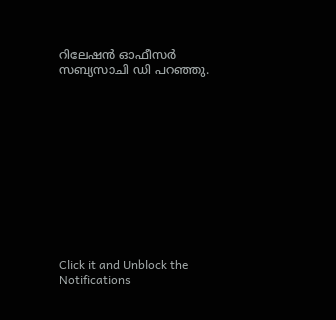റിലേഷൻ ഓഫീസർ സബ്യസാചി ഡി പറഞ്ഞു.












Click it and Unblock the Notifications